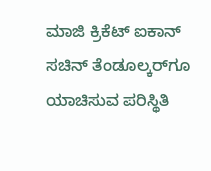ಮಾಜಿ ಕ್ರಿಕೆಟ್ ಐಕಾನ್ ಸಚಿನ್ ತೆಂಡೂಲ್ಕರ್‌ಗೂ ಯಾಚಿಸುವ ಪರಿಸ್ಥಿತಿ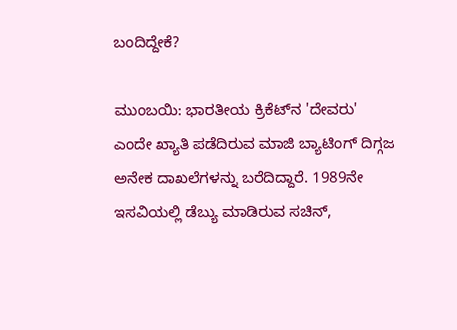ಬಂದಿದ್ದೇಕೆ?

ಮುಂಬಯಿ: ಭಾರತೀಯ ಕ್ರಿಕೆಟ್‌ನ 'ದೇವರು' ಎಂದೇ ಖ್ಯಾತಿ ಪಡೆದಿರುವ ಮಾಜಿ ಬ್ಯಾಟಿಂಗ್ ದಿಗ್ಗಜ ಅನೇಕ ದಾಖಲೆಗಳನ್ನು ಬರೆದಿದ್ದಾರೆ. 1989ನೇ ಇಸವಿಯಲ್ಲಿ ಡೆಬ್ಯು ಮಾಡಿರುವ ಸಚಿನ್,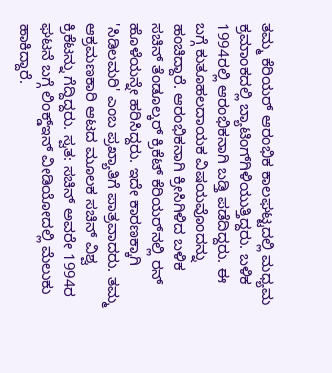ತಮ್ಮ ಕೆರಿಯರ್ ಆರಂಭಿಕ ಕಾಲಘಟ್ಟದಲ್ಲಿ ಮಧ್ಯಮ ಕ್ರಮಾಂಕದಲ್ಲಿ ಬ್ಯಾಟಿಂಗ್‌ಗಿಳಿಯುತ್ತಿದ್ದರು. ಬಳಿಕ 1994ರಲ್ಲಿ ಆರಂಭಿಕನಾಗಿ ಬಡ್ತಿ ಪಡೆದಿದ್ದರು. ಈ ಬಗ್ಗೆ ಕುತೂಹಲದಾಯಕ ವಿಷಯವೊಂದನ್ನು ಹಂಚಿದ್ದಾರೆ. ಆರಂಭಿಕನಾಗಿ ಕ್ರೀಸಿಗಿಳಿದ ಬಳಿಕ ಸಚಿನ್ ತೆಂಡೂಲ್ಕರ್ ಕ್ರಿಕೆಟ್ ಕೆರಿಯರ್‌ನಲ್ಲಿ ರನ್ ಹೊಳೆಯನ್ನೇ ಹರಿಸಿದ್ದರು. ಇದೇ ಕಾರಣಕ್ಕಾಗಿ 'ಸಿಡಿಲಮರಿ' ಎಂಬ ಪ್ರಖ್ಯಾತಿಗೆ ಪಾತ್ರವಾದರು. ತಮ್ಮ ಆಕ್ರಮಣಕಾರಿ ಆಟದ ಮೂಲಕ ಸಚಿನ್ ವಿಶ್ವ ಕ್ರಿಕೆಟನ್ನು ಗೆದ್ದಿದ್ದರು. ಸ್ವತ: ಸಚಿನ್ ಅವರೇ 1994ರ ಘಟನೆ ಬಗ್ಗೆ ಲಿಂಕ್ಡ್‌ಇನ್ ವೀಡಿಯೋದಲ್ಲಿ ಮೆಲುಕು ಹಾಕಿದ್ದಾರೆ.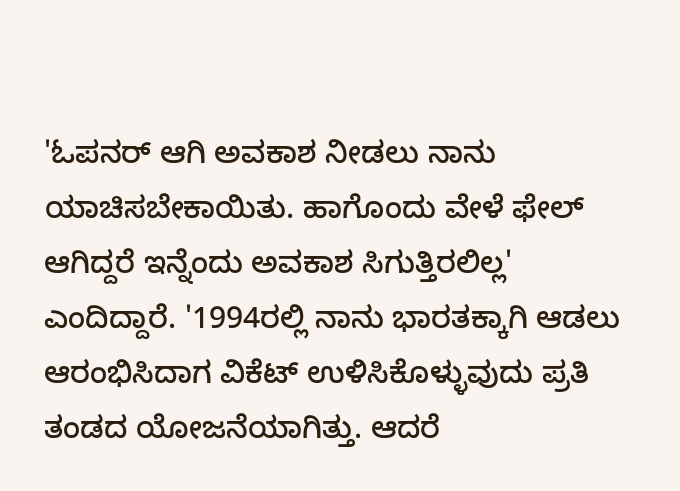'ಓಪನರ್ ಆಗಿ ಅವಕಾಶ ನೀಡಲು ನಾನು ಯಾಚಿಸಬೇಕಾಯಿತು. ಹಾಗೊಂದು ವೇಳೆ ಫೇಲ್ ಆಗಿದ್ದರೆ ಇನ್ನೆಂದು ಅವಕಾಶ ಸಿಗುತ್ತಿರಲಿಲ್ಲ' ಎಂದಿದ್ದಾರೆ. '1994ರಲ್ಲಿ ನಾನು ಭಾರತಕ್ಕಾಗಿ ಆಡಲು ಆರಂಭಿಸಿದಾಗ ವಿಕೆಟ್ ಉಳಿಸಿಕೊಳ್ಳುವುದು ಪ್ರತಿ ತಂಡದ ಯೋಜನೆಯಾಗಿತ್ತು. ಆದರೆ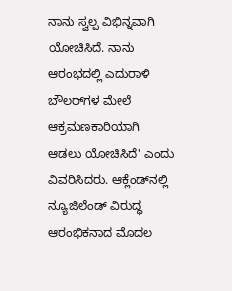ನಾನು ಸ್ವಲ್ಪ ವಿಭಿನ್ನವಾಗಿ ಯೋಚಿಸಿದೆ. ನಾನು ಆರಂಭದಲ್ಲಿ ಎದುರಾಳಿ ಬೌಲರ್‌ಗಳ ಮೇಲೆ ಆಕ್ರಮಣಕಾರಿಯಾಗಿ ಆಡಲು ಯೋಚಿಸಿದೆ' ಎಂದು ವಿವರಿಸಿದರು. ಆಕ್ಲೆಂಡ್‌ನಲ್ಲಿ ನ್ಯೂಜಿಲೆಂಡ್ ವಿರುದ್ಧ ಆರಂಭಿಕನಾದ ಮೊದಲ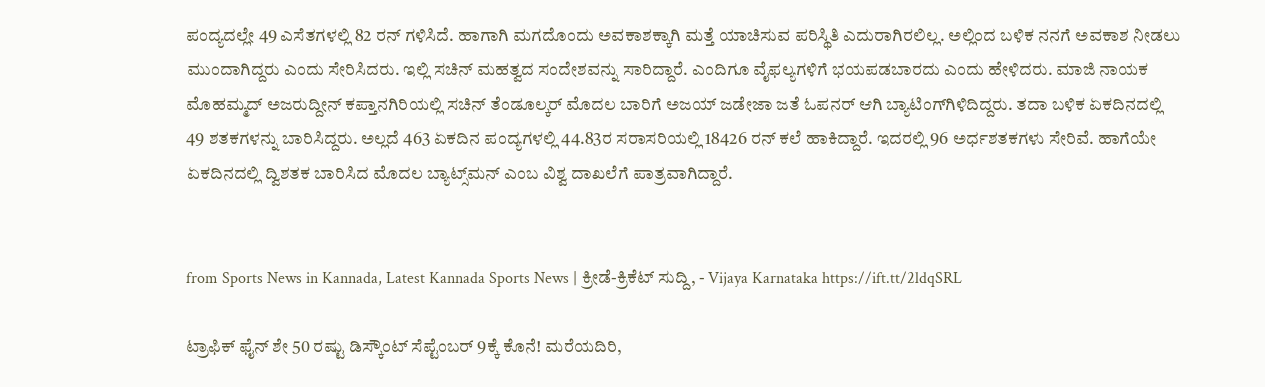ಪಂದ್ಯದಲ್ಲೇ 49 ಎಸೆತಗಳಲ್ಲಿ 82 ರನ್ ಗಳಿಸಿದೆ. ಹಾಗಾಗಿ ಮಗದೊಂದು ಅವಕಾಶಕ್ಕಾಗಿ ಮತ್ತೆ ಯಾಚಿಸುವ ಪರಿಸ್ಥಿತಿ ಎದುರಾಗಿರಲಿಲ್ಲ. ಅಲ್ಲಿಂದ ಬಳಿಕ ನನಗೆ ಅವಕಾಶ ನೀಡಲು ಮುಂದಾಗಿದ್ದರು ಎಂದು ಸೇರಿಸಿದರು. ಇಲ್ಲಿ ಸಚಿನ್ ಮಹತ್ವದ ಸಂದೇಶವನ್ನು ಸಾರಿದ್ದಾರೆ. ಎಂದಿಗೂ ವೈಫಲ್ಯಗಳಿಗೆ ಭಯಪಡಬಾರದು ಎಂದು ಹೇಳಿದರು. ಮಾಜಿ ನಾಯಕ ಮೊಹಮ್ಮದ್ ಅಜರುದ್ದೀನ್ ಕಪ್ತಾನಗಿರಿಯಲ್ಲಿ ಸಚಿನ್ ತೆಂಡೂಲ್ಕರ್ ಮೊದಲ ಬಾರಿಗೆ ಅಜಯ್ ಜಡೇಜಾ ಜತೆ ಓಪನರ್ ಆಗಿ ಬ್ಯಾಟಿಂಗ್‌ಗಿಳಿದಿದ್ದರು. ತದಾ ಬಳಿಕ ಏಕದಿನದಲ್ಲಿ 49 ಶತಕಗಳನ್ನು ಬಾರಿಸಿದ್ದರು. ಅಲ್ಲದೆ 463 ಏಕದಿನ ಪಂದ್ಯಗಳಲ್ಲಿ 44.83ರ ಸರಾಸರಿಯಲ್ಲಿ 18426 ರನ್ ಕಲೆ ಹಾಕಿದ್ದಾರೆ. ಇದರಲ್ಲಿ 96 ಅರ್ಧಶತಕಗಳು ಸೇರಿವೆ. ಹಾಗೆಯೇ ಏಕದಿನದಲ್ಲಿ ದ್ವಿಶತಕ ಬಾರಿಸಿದ ಮೊದಲ ಬ್ಯಾಟ್ಸ್‌ಮನ್ ಎಂಬ ವಿಶ್ವ ದಾಖಲೆಗೆ ಪಾತ್ರವಾಗಿದ್ದಾರೆ.


from Sports News in Kannada, Latest Kannada Sports News | ಕ್ರೀಡೆ-ಕ್ರಿಕೆಟ್ ಸುದ್ದಿ, - Vijaya Karnataka https://ift.tt/2ldqSRL

ಟ್ರಾಫಿಕ್‌ ಫೈನ್‌ ಶೇ 50 ರಷ್ಟು ಡಿಸ್ಕೌಂಟ್‌ ಸೆಪ್ಟೆಂಬರ್‌ 9ಕ್ಕೆ ಕೊನೆ! ಮರೆಯದಿರಿ,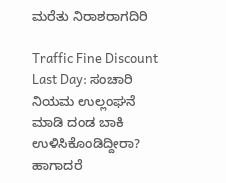ಮರೆತು ನಿರಾಶರಾಗದಿರಿ

Traffic Fine Discount Last Day: ಸಂಚಾರಿ ನಿಯಮ ಉಲ್ಲಂಘನೆ ಮಾಡಿ ದಂಡ ಬಾಕಿ ಉಳಿಸಿಕೊಂಡಿದ್ದೀರಾ? ಹಾಗಾದರೆ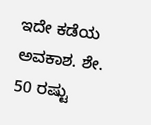ಇದೇ ಕಡೆಯ ಅವಕಾಶ. ಶೇ. 50 ರಷ್ಟು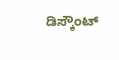ಡಿಸ್ಕೌಂಟ್‌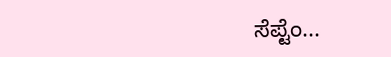ಸೆಪ್ಟೆಂ...